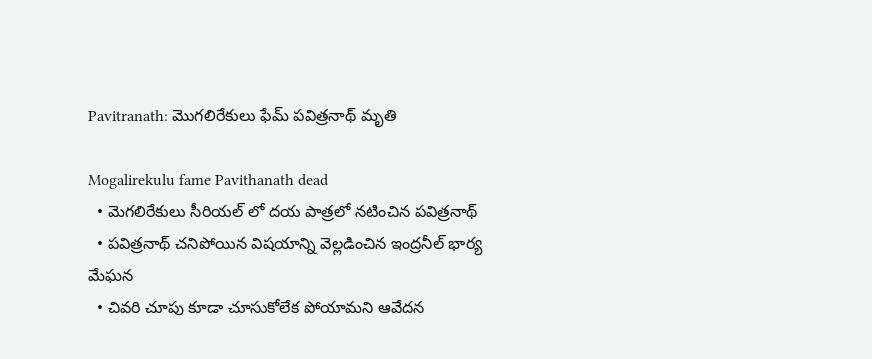Pavitranath: మొగలిరేకులు ఫేమ్ పవిత్రనాథ్ మృతి

Mogalirekulu fame Pavithanath dead
  • మెగలిరేకులు సీరియల్ లో దయ పాత్రలో నటించిన పవిత్రనాథ్
  • పవిత్రనాథ్ చనిపోయిన విషయాన్ని వెల్లడించిన ఇంద్రనీల్ భార్య మేఘన
  • చివరి చూపు కూడా చూసుకోలేక పోయామని ఆవేదన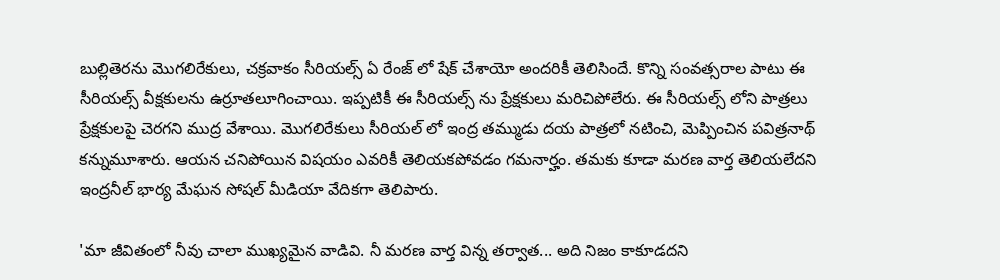బుల్లితెరను మొగలిరేకులు, చక్రవాకం సీరియల్స్ ఏ రేంజ్ లో షేక్ చేశాయో అందరికీ తెలిసిందే. కొన్ని సంవత్సరాల పాటు ఈ సీరియల్స్ వీక్షకులను ఉర్రూతలూగించాయి. ఇప్పటికీ ఈ సీరియల్స్ ను ప్రేక్షకులు మరిచిపోలేరు. ఈ సీరియల్స్ లోని పాత్రలు ప్రేక్షకులపై చెరగని ముద్ర వేశాయి. మొగలిరేకులు సీరియల్ లో ఇంద్ర తమ్ముడు దయ పాత్రలో నటించి, మెప్పించిన పవిత్రనాథ్ కన్నుమూశారు. ఆయన చనిపోయిన విషయం ఎవరికీ తెలియకపోవడం గమనార్హం. తమకు కూడా మరణ వార్త తెలియలేదని ఇంద్రనీల్ భార్య మేఘన సోషల్ మీడియా వేదికగా తెలిపారు.

'మా జీవితంలో నీవు చాలా ముఖ్యమైన వాడివి. నీ మరణ వార్త విన్న తర్వాత... అది నిజం కాకూడదని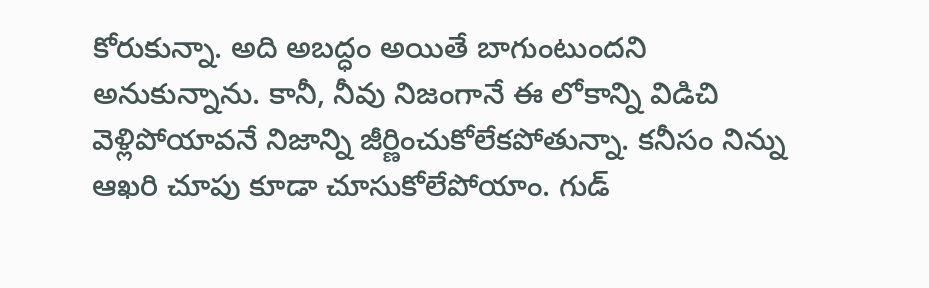కోరుకున్నా. అది అబద్ధం అయితే బాగుంటుందని అనుకున్నాను. కానీ, నీవు నిజంగానే ఈ లోకాన్ని విడిచి వెళ్లిపోయావనే నిజాన్ని జీర్ణించుకోలేకపోతున్నా. కనీసం నిన్ను ఆఖరి చూపు కూడా చూసుకోలేపోయాం. గుడ్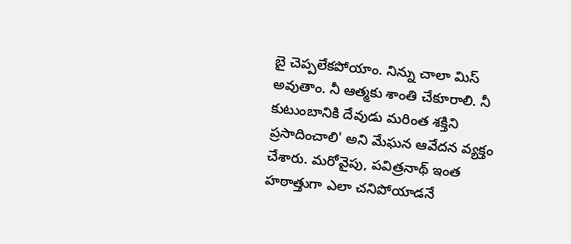బై చెప్పలేకపోయాం. నిన్ను చాలా మిస్ అవుతాం. నీ ఆత్మకు శాంతి చేకూరాలి. నీ కుటుంబానికి దేవుడు మరింత శక్తిని ప్రసాదించాలి' అని మేఘన ఆవేదన వ్యక్తం చేశారు. మరోవైపు, పవిత్రనాథ్ ఇంత హఠాత్తుగా ఎలా చనిపోయాడనే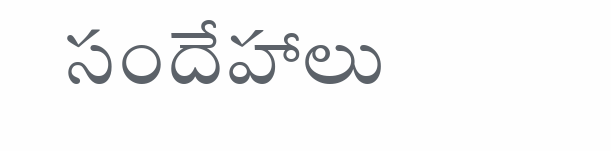సందేహాలు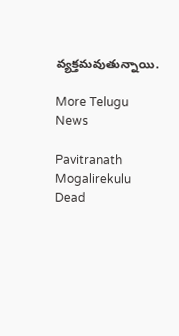వ్యక్తమవుతున్నాయి.

More Telugu News

Pavitranath
Mogalirekulu
Dead